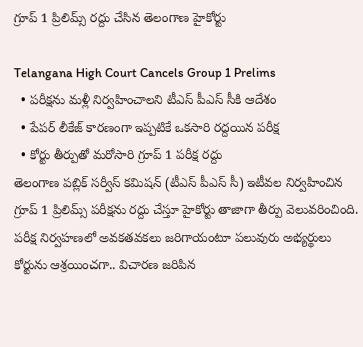గ్రూప్ 1 ప్రిలిమ్స్ రద్దు చేసిన తెలంగాణ హైకోర్టు

Telangana High Court Cancels Group 1 Prelims
  • పరీక్షను మళ్లీ నిర్వహించాలని టీఎస్ పీఎస్ సీకి ఆదేశం
  • పేపర్ లీకేజ్ కారణంగా ఇప్పటికే ఒకసారి రద్దయిన పరీక్ష
  • కోర్టు తీర్పుతో మరోసారి గ్రూప్ 1 పరీక్ష రద్దు
తెలంగాణ పబ్లిక్ సర్వీస్ కమిషన్ (టీఎస్ పీఎస్ సీ) ఇటీవల నిర్వహించిన గ్రూప్ 1 ప్రిలిమ్స్ పరీక్షను రద్దు చేస్తూ హైకోర్టు తాజాగా తీర్పు వెలువరించింది. పరీక్ష నిర్వహణలో అవకతవకలు జరిగాయంటూ పలువురు అభ్యర్థులు కోర్టును ఆశ్రయించగా.. విచారణ జరిపిన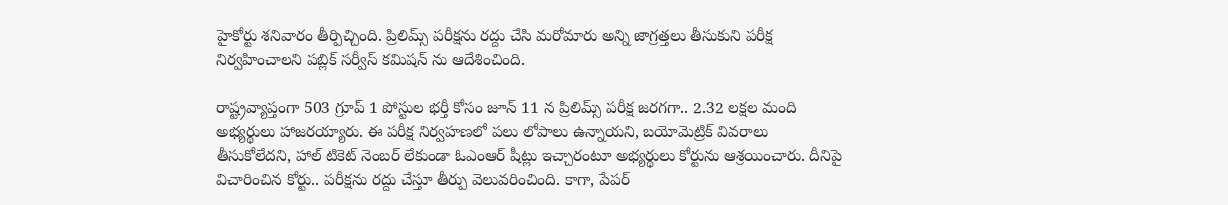హైకోర్టు శనివారం తీర్పిచ్చింది. ప్రిలిమ్స్ పరీక్షను రద్దు చేసి మరోమారు అన్ని జాగ్రత్తలు తీసుకుని పరీక్ష నిర్వహించాలని పబ్లిక్ సర్వీస్ కమిషన్ ను ఆదేశించింది.

రాష్ట్రవ్యాప్తంగా 503 గ్రూప్ 1 పోస్టుల భర్తీ కోసం జూన్ 11 న ప్రిలిమ్స్ పరీక్ష జరగగా.. 2.32 లక్షల మంది అభ్యర్థులు హాజరయ్యారు. ఈ పరీక్ష నిర్వహణలో పలు లోపాలు ఉన్నాయని, బయోమెట్రిక్ వివరాలు తీసుకోలేదని, హాల్ టికెట్ నెంబర్ లేకుండా ఓఎంఆర్ షీట్లు ఇచ్చారంటూ అభ్యర్థులు కోర్టును ఆశ్రయించారు. దీనిపై విచారించిన కోర్టు.. పరీక్షను రద్దు చేస్తూ తీర్పు వెలువరించింది. కాగా, పేపర్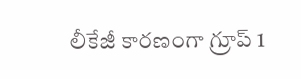లీకేజీ కారణంగా గ్రూప్ 1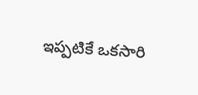ఇప్పటికే ఒకసారి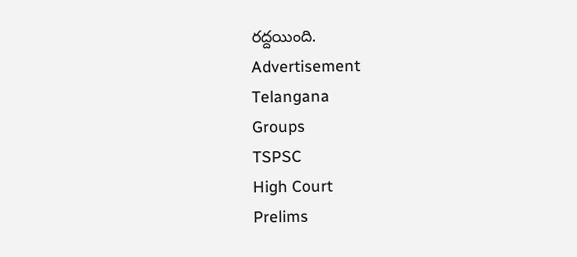రద్దయింది.
Advertisement
Telangana
Groups
TSPSC
High Court
Prelims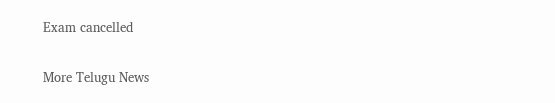Exam cancelled

More Telugu News